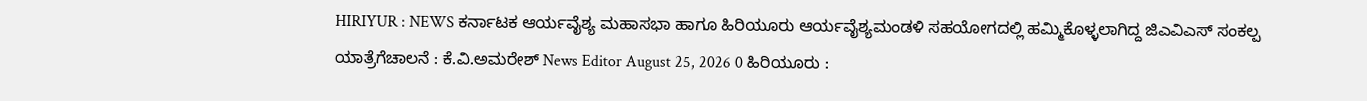HIRIYUR : NEWS ಕರ್ನಾಟಕ ಆರ್ಯವೈಶ್ಯ ಮಹಾಸಭಾ ಹಾಗೂ ಹಿರಿಯೂರು ಆರ್ಯವೈಶ್ಯಮಂಡಳಿ ಸಹಯೋಗದಲ್ಲಿ ಹಮ್ಮಿಕೊಳ್ಳಲಾಗಿದ್ದ ಜಿಎವಿಎಸ್ ಸಂಕಲ್ಪ ಯಾತ್ರೆಗೆಚಾಲನೆ : ಕೆ.ವಿ.ಅಮರೇಶ್ News Editor August 25, 2026 0 ಹಿರಿಯೂರು :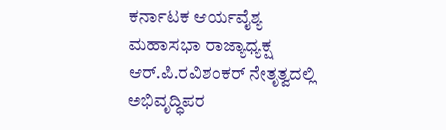ಕರ್ನಾಟಕ ಆರ್ಯವೈಶ್ಯ ಮಹಾಸಭಾ ರಾಜ್ಯಾಧ್ಯಕ್ಷ ಆರ್.ಪಿ.ರವಿಶಂಕರ್ ನೇತೃತ್ವದಲ್ಲಿ ಅಭಿವೃದ್ಧಿಪರ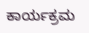ಕಾರ್ಯಕ್ರಮ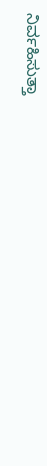ನಿರ್ವಹಿಸುತ್ತಾ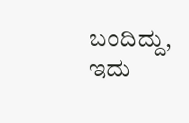ಬಂದಿದ್ದು, ಇದು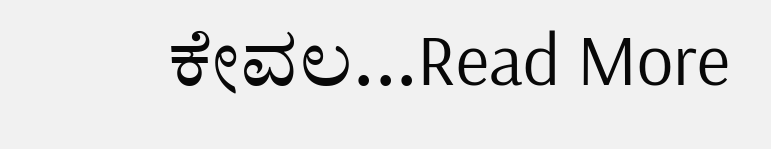ಕೇವಲ...Read More